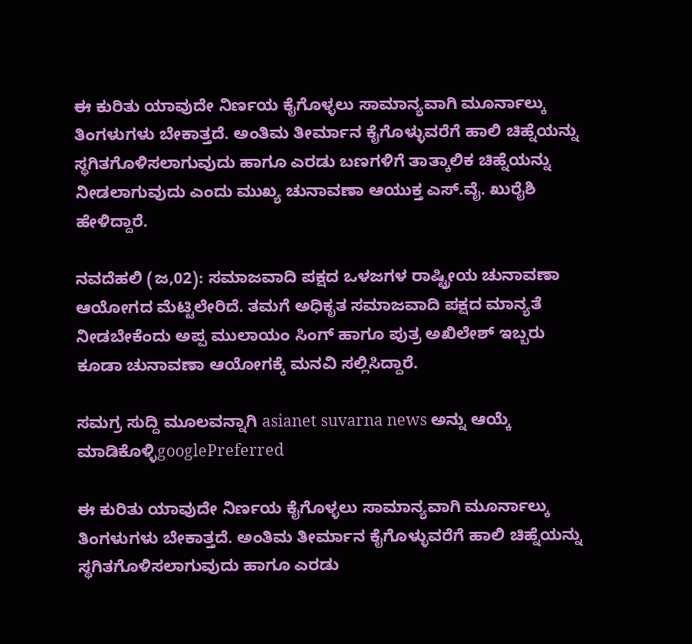ಈ ಕುರಿತು ಯಾವುದೇ ನಿರ್ಣಯ ಕೈಗೊಳ್ಳಲು ಸಾಮಾನ್ಯವಾಗಿ ಮೂರ್ನಾಲ್ಕು ತಿಂಗಳುಗಳು ಬೇಕಾತ್ತದೆ. ಅಂತಿಮ ತೀರ್ಮಾನ ಕೈಗೊಳ್ಳುವರೆಗೆ ಹಾಲಿ ಚಿಹ್ನೆಯನ್ನು ಸ್ಥಗಿತಗೊಳಿಸಲಾಗುವುದು ಹಾಗೂ ಎರಡು ಬಣಗಳಿಗೆ ತಾತ್ಕಾಲಿಕ ಚಿಹ್ನೆಯನ್ನು ನೀಡಲಾಗುವುದು ಎಂದು ಮುಖ್ಯ ಚುನಾವಣಾ ಆಯುಕ್ತ ಎಸ್.ವೈ. ಖುರೈಶಿ ಹೇಳಿದ್ದಾರೆ.

ನವದೆಹಲಿ (ಜ,02): ಸಮಾಜವಾದಿ ಪಕ್ಷದ ಒಳಜಗಳ ರಾಷ್ಟ್ರೀಯ ಚುನಾವಣಾ ಆಯೋಗದ ಮೆಟ್ಟಿಲೇರಿದೆ. ತಮಗೆ ಅಧಿಕೃತ ಸಮಾಜವಾದಿ ಪಕ್ಷದ ಮಾನ್ಯತೆ ನೀಡಬೇಕೆಂದು ಅಪ್ಪ ಮುಲಾಯಂ ಸಿಂಗ್ ಹಾಗೂ ಪುತ್ರ ಅಖಿಲೇಶ್ ಇಬ್ಬರು ಕೂಡಾ ಚುನಾವಣಾ ಆಯೋಗಕ್ಕೆ ಮನವಿ ಸಲ್ಲಿಸಿದ್ದಾರೆ.

ಸಮಗ್ರ ಸುದ್ದಿ ಮೂಲವನ್ನಾಗಿ asianet suvarna news ಅನ್ನು ಆಯ್ಕೆ ಮಾಡಿಕೊಳ್ಳಿgooglePreferred

ಈ ಕುರಿತು ಯಾವುದೇ ನಿರ್ಣಯ ಕೈಗೊಳ್ಳಲು ಸಾಮಾನ್ಯವಾಗಿ ಮೂರ್ನಾಲ್ಕು ತಿಂಗಳುಗಳು ಬೇಕಾತ್ತದೆ. ಅಂತಿಮ ತೀರ್ಮಾನ ಕೈಗೊಳ್ಳುವರೆಗೆ ಹಾಲಿ ಚಿಹ್ನೆಯನ್ನು ಸ್ಥಗಿತಗೊಳಿಸಲಾಗುವುದು ಹಾಗೂ ಎರಡು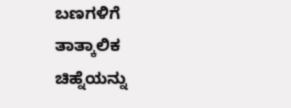ಬಣಗಳಿಗೆ ತಾತ್ಕಾಲಿಕ ಚಿಹ್ನೆಯನ್ನು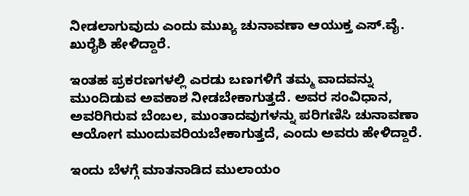ನೀಡಲಾಗುವುದು ಎಂದು ಮುಖ್ಯ ಚುನಾವಣಾ ಆಯುಕ್ತ ಎಸ್.ವೈ. ಖುರೈಶಿ ಹೇಳಿದ್ದಾರೆ.

ಇಂತಹ ಪ್ರಕರಣಗಳಲ್ಲಿ ಎರಡು ಬಣಗಳಿಗೆ ತಮ್ಮ ವಾದವನ್ನು ಮುಂದಿಡುವ ಅವಕಾಶ ನೀಡಬೇಕಾಗುತ್ತದೆ. ಅವರ ಸಂವಿಧಾನ, ಅವರಿಗಿರುವ ಬೆಂಬಲ, ಮುಂತಾದವುಗಳನ್ನು ಪರಿಗಣಿಸಿ ಚುನಾವಣಾ ಆಯೋಗ ಮುಂದುವರಿಯಬೇಕಾಗುತ್ತದೆ, ಎಂದು ಅವರು ಹೇಳಿದ್ದಾರೆ.

ಇಂದು ಬೆಳಗ್ಗೆ ಮಾತನಾಡಿದ ಮುಲಾಯಂ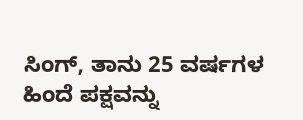ಸಿಂಗ್, ತಾನು 25 ವರ್ಷಗಳ ಹಿಂದೆ ಪಕ್ಷವನ್ನು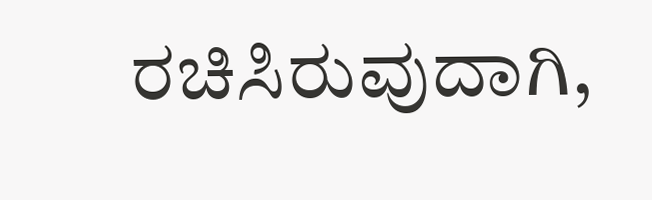ರಚಿಸಿರುವುದಾಗಿ,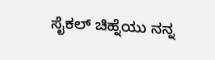ಸೈಕಲ್ ಚಿಹ್ನೆಯು ನನ್ನ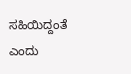ಸಹಿಯಿದ್ದಂತೆ ಎಂದು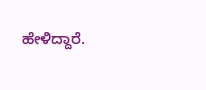ಹೇಳಿದ್ದಾರೆ.